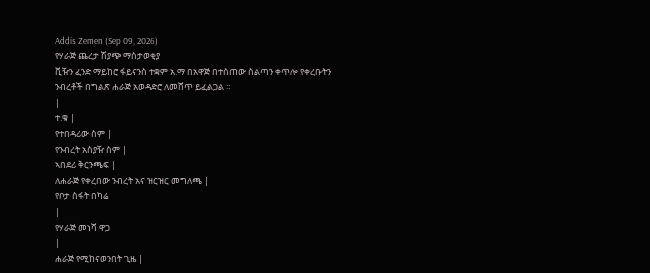Addis Zemen (Sep 09, 2026)
የሃራጅ ጨረታ ሽያጭ ማስታወቂያ
ቪዥን ፈንድ ማይከሮ ፋይናንስ ተቋም አ.ማ በአዋጅ በተሰጠው ስልጣን ቀጥሎ የቀረቡትን ንብረቶች በግልጽ ሐራጅ አወዳድሮ ለመሸጥ ይፈልጋል ።
|
ተ.ቁ |
የተበዳሪው ስም |
የንብረት አስያዥ ስም |
ኣበደሪ ቅርንጫፍ |
ለሐራጅ የቀረበው ንብረት አና ዝርዝር መግለጫ |
የቦታ ስፋት በካሬ
|
የሃራጅ መነሻ ዋጋ
|
ሐራጅ የሚከናወንበት ጊዜ |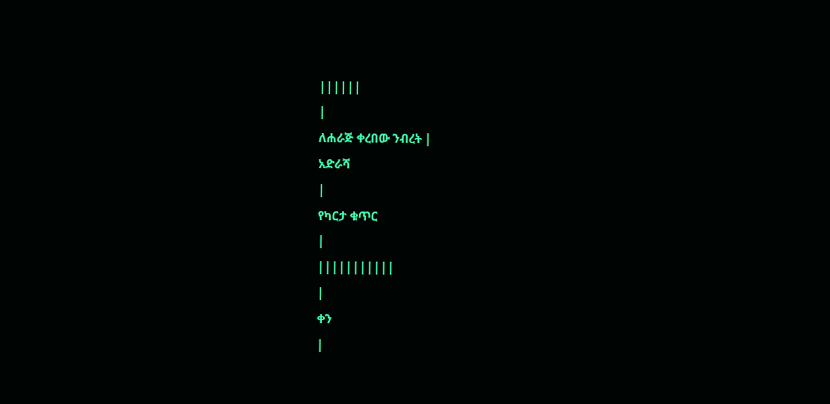||||||
|
ለሐራጅ ቀረበው ንብረት |
አድራሻ
|
የካርታ ቁጥር
|
|||||||||||
|
ቀን
|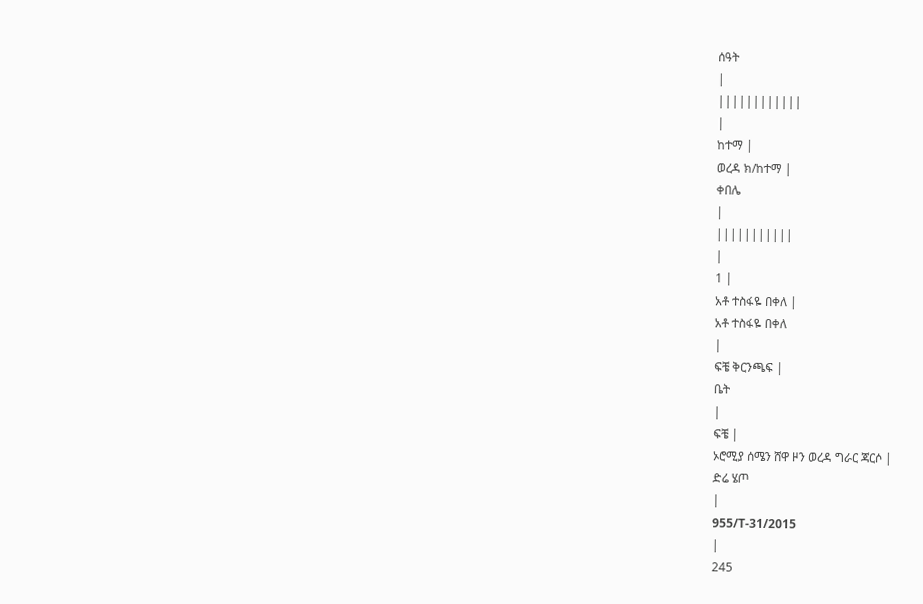ሰዓት
|
||||||||||||
|
ከተማ |
ወረዳ ክ/ከተማ |
ቀበሌ
|
|||||||||||
|
1 |
አቶ ተስፋዬ በቀለ |
አቶ ተስፋዬ በቀለ
|
ፍቼ ቅርንጫፍ |
ቤት
|
ፍቼ |
ኦሮሚያ ሰሜን ሸዋ ዞን ወረዳ ግራር ጃርሶ |
ድሬ ሄጦ
|
955/T-31/2015
|
245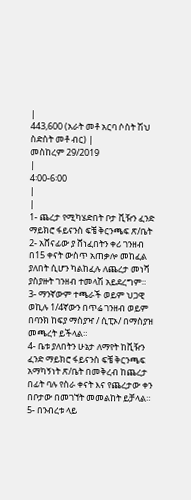|
443,600 (አራት መቶ አርባ ሶስት ሽህ ስድስት መቶ ብር) |
መስከረም 29/2019
|
4፡00-6፡00
|
|
1- ጨረታ የሚካሄድበት ቦታ ቪዥን ፈንድ ማይክሮ ፋይናንስ ፍቼ ቅርንጫፍ ጽ/ቤት
2- አሸናፊው ያ ሸነፈበትን ቀሪ ገንዘብ በ15 ቀናት ውስጥ አጠቃሎ መከፈል ያለበት ሲሆን ካልከፈሉ ለጨረታ መነሻ ያስያዙት ገንዘብ ተመላሽ አይደረግም።
3- ማንኛውም ተጫራች ወይም ህጋዊ ወኪሉ 1/4ኛውን በጥሬ ገንዘብ ወይም በባንክ ከፍያ ማስያዣ / ሲፒኦ/ በማስያዝ መጫረት ይችላል።
4- ቤቱ ያለበትን ሁኔታ ለማየት ከቪዥን ፈንድ ማይክሮ ፋይናንስ ፍቼ ቅርንጫፍ አማካኝነት ጽ/ቤት በመቅረብ ከጨረታ በፊት ባሉ የስራ ቀናት እና የጨረታው ቀን በቦታው በመገኘት መመልከት ይቻላል።
5- በንብረቱ ላይ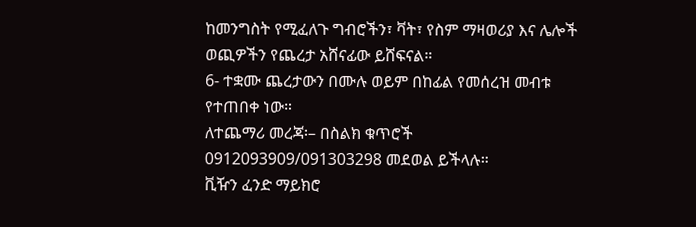ከመንግስት የሚፈለጉ ግብሮችን፣ ቫት፣ የስም ማዛወሪያ እና ሌሎች ወጪዎችን የጨረታ አሸናፊው ይሸፍናል።
6- ተቋሙ ጨረታውን በሙሉ ወይም በከፊል የመሰረዝ መብቱ የተጠበቀ ነው።
ለተጨማሪ መረጃ፡– በስልክ ቁጥሮች 0912093909/091303298 መደወል ይችላሉ።
ቪዥን ፈንድ ማይክሮ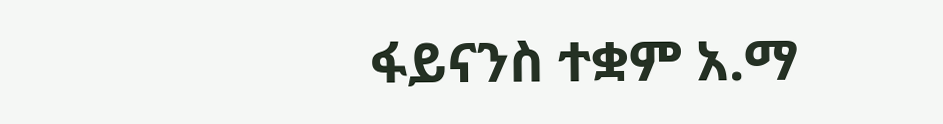ፋይናንስ ተቋም አ.ማ